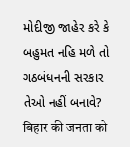મોદીજી જાહેર કરે કે બહુમત નહિ મળે તો ગઠબંધનની સરકાર તેઓ નહીં બનાવે?
बिहार की जनता को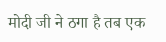मोदी जी ने ठगा है तब एक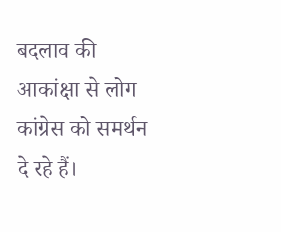बदलाव की आकांक्षा से लोग कांग्रेस को समर्थन दे रहे हैं।